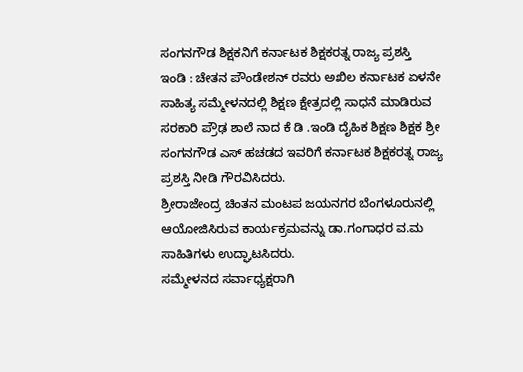ಸಂಗನಗೌಡ ಶಿಕ್ಷಕನಿಗೆ ಕರ್ನಾಟಕ ಶಿಕ್ಷಕರತ್ನ ರಾಜ್ಯ ಪ್ರಶಸ್ತಿ
ಇಂಡಿ : ಚೇತನ ಪೌಂಡೇಶನ್ ರವರು ಅಖಿಲ ಕರ್ನಾಟಕ ಏಳನೇ ಸಾಹಿತ್ಯ ಸಮ್ಮೇಳನದಲ್ಲಿ ಶಿಕ್ಷಣ ಕ್ಷೇತ್ರದಲ್ಲಿ ಸಾಧನೆ ಮಾಡಿರುವ ಸರಕಾರಿ ಪ್ರೌಢ ಶಾಲೆ ನಾದ ಕೆ ಡಿ .ಇಂಡಿ ದೈಹಿಕ ಶಿಕ್ಷಣ ಶಿಕ್ಷಕ ಶ್ರೀ ಸಂಗನಗೌಡ ಎಸ್ ಹಚಡದ ಇವರಿಗೆ ಕರ್ನಾಟಕ ಶಿಕ್ಷಕರತ್ನ ರಾಜ್ಯ ಪ್ರಶಸ್ತಿ ನೀಡಿ ಗೌರವಿಸಿದರು.
ಶ್ರೀರಾಜೇಂದ್ರ ಚಿಂತನ ಮಂಟಪ ಜಯನಗರ ಬೆಂಗಳೂರುನಲ್ಲಿ ಆಯೋಜಿಸಿರುವ ಕಾರ್ಯಕ್ರಮವನ್ನು ಡಾ.ಗಂಗಾಧರ ವ.ಮ ಸಾಹಿತಿಗಳು ಉದ್ಘಾಟಸಿದರು.
ಸಮ್ಮೇಳನದ ಸರ್ವಾಧ್ಯಕ್ಷರಾಗಿ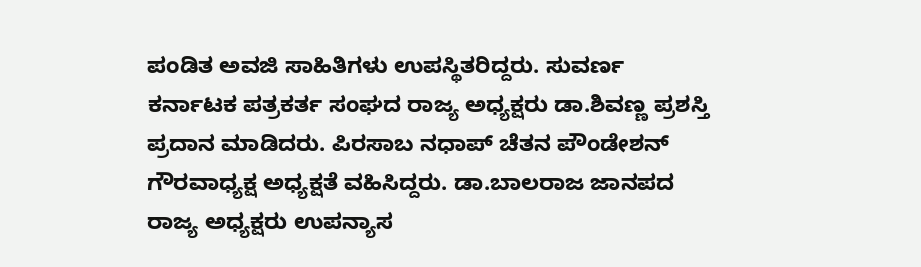ಪಂಡಿತ ಅವಜಿ ಸಾಹಿತಿಗಳು ಉಪಸ್ಥಿತರಿದ್ದರು. ಸುವರ್ಣ ಕರ್ನಾಟಕ ಪತ್ರಕರ್ತ ಸಂಘದ ರಾಜ್ಯ ಅಧ್ಯಕ್ಷರು ಡಾ.ಶಿವಣ್ಣ ಪ್ರಶಸ್ತಿ ಪ್ರದಾನ ಮಾಡಿದರು. ಪಿರಸಾಬ ನಧಾಪ್ ಚೆತನ ಪೌಂಡೇಶನ್ ಗೌರವಾಧ್ಯಕ್ಷ ಅಧ್ಯಕ್ಷತೆ ವಹಿಸಿದ್ದರು. ಡಾ.ಬಾಲರಾಜ ಜಾನಪದ ರಾಜ್ಯ ಅಧ್ಯಕ್ಷರು ಉಪನ್ಯಾಸ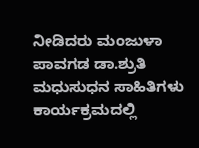ನೀಡಿದರು ಮಂಜುಳಾ ಪಾವಗಡ ಡಾ.ಶ್ರುತಿ ಮಧುಸುಧನ ಸಾಹಿತಿಗಳು ಕಾರ್ಯಕ್ರಮದಲ್ಲಿ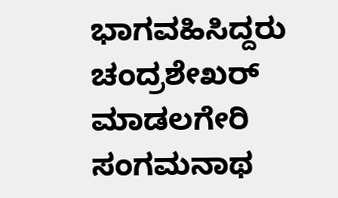ಭಾಗವಹಿಸಿದ್ದರು ಚಂದ್ರಶೇಖರ್ ಮಾಡಲಗೇರಿ ಸಂಗಮನಾಥ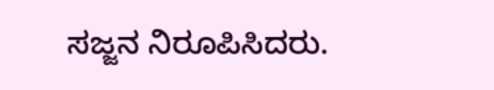ಸಜ್ಜನ ನಿರೂಪಿಸಿದರು.